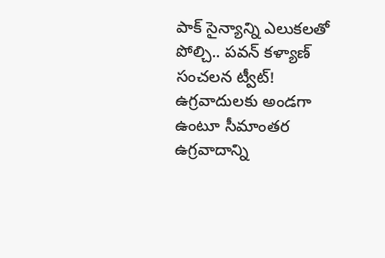పాక్ సైన్యాన్ని ఎలుకలతో పోల్చి.. పవన్ కళ్యాణ్ సంచలన ట్వీట్!
ఉగ్రవాదులకు అండగా ఉంటూ సీమాంతర ఉగ్రవాదాన్ని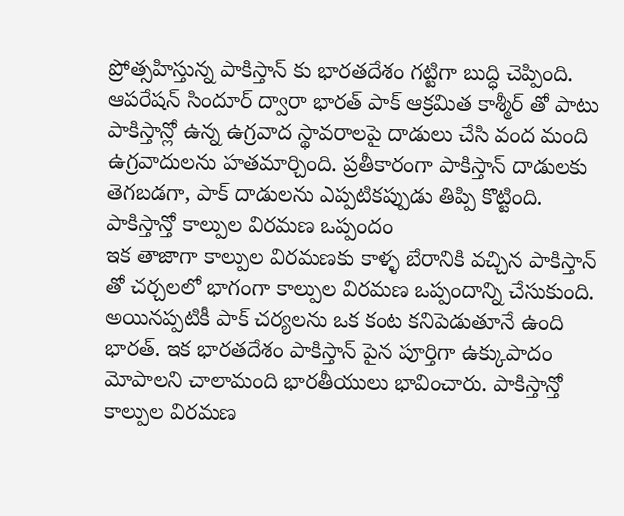ప్రోత్సహిస్తున్న పాకిస్తాన్ కు భారతదేశం గట్టిగా బుద్ధి చెప్పింది. ఆపరేషన్ సిందూర్ ద్వారా భారత్ పాక్ ఆక్రమిత కాశ్మీర్ తో పాటు పాకిస్తాన్లో ఉన్న ఉగ్రవాద స్థావరాలపై దాడులు చేసి వంద మంది ఉగ్రవాదులను హతమార్చింది. ప్రతీకారంగా పాకిస్తాన్ దాడులకు తెగబడగా, పాక్ దాడులను ఎప్పటికప్పుడు తిప్పి కొట్టింది.
పాకిస్తాన్తో కాల్పుల విరమణ ఒప్పందం
ఇక తాజాగా కాల్పుల విరమణకు కాళ్ళ బేరానికి వచ్చిన పాకిస్తాన్ తో చర్చలలో భాగంగా కాల్పుల విరమణ ఒప్పందాన్ని చేసుకుంది. అయినప్పటికీ పాక్ చర్యలను ఒక కంట కనిపెడుతూనే ఉంది భారత్. ఇక భారతదేశం పాకిస్తాన్ పైన పూర్తిగా ఉక్కుపాదం మోపాలని చాలామంది భారతీయులు భావించారు. పాకిస్తాన్తో కాల్పుల విరమణ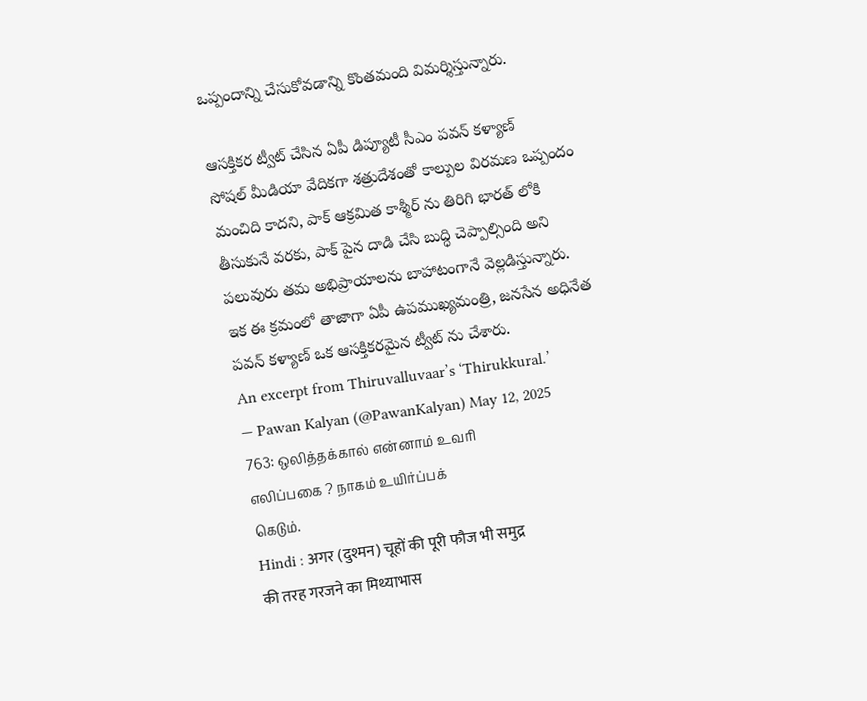ఒప్పందాన్ని చేసుకోవడాన్ని కొంతమంది విమర్శిస్తున్నారు.

ఆసక్తికర ట్వీట్ చేసిన ఏపీ డిప్యూటీ సీఎం పవన్ కళ్యాణ్
సోషల్ మీడియా వేదికగా శత్రుదేశంతో కాల్పుల విరమణ ఒప్పందం మంచిది కాదని, పాక్ ఆక్రమిత కాశ్మీర్ ను తిరిగి భారత్ లోకి తీసుకునే వరకు, పాక్ పైన దాడి చేసి బుద్ధి చెప్పాల్సింది అని పలువురు తమ అభిప్రాయాలను బాహాటంగానే వెల్లడిస్తున్నారు. ఇక ఈ క్రమంలో తాజాగా ఏపీ ఉపముఖ్యమంత్రి, జనసేన అధినేత పవన్ కళ్యాణ్ ఒక ఆసక్తికరమైన ట్వీట్ ను చేశారు.
An excerpt from Thiruvalluvaar’s ‘Thirukkural.’
— Pawan Kalyan (@PawanKalyan) May 12, 2025
763: ஒலித்தக்கால் என்னாம் உவரி
எலிப்பகை ? நாகம் உயிர்ப்பக்
கெடும்.
Hindi : अगर (दुश्मन) चूहों की पूरी फौज भी समुद्र
की तरह गरजने का मिथ्याभास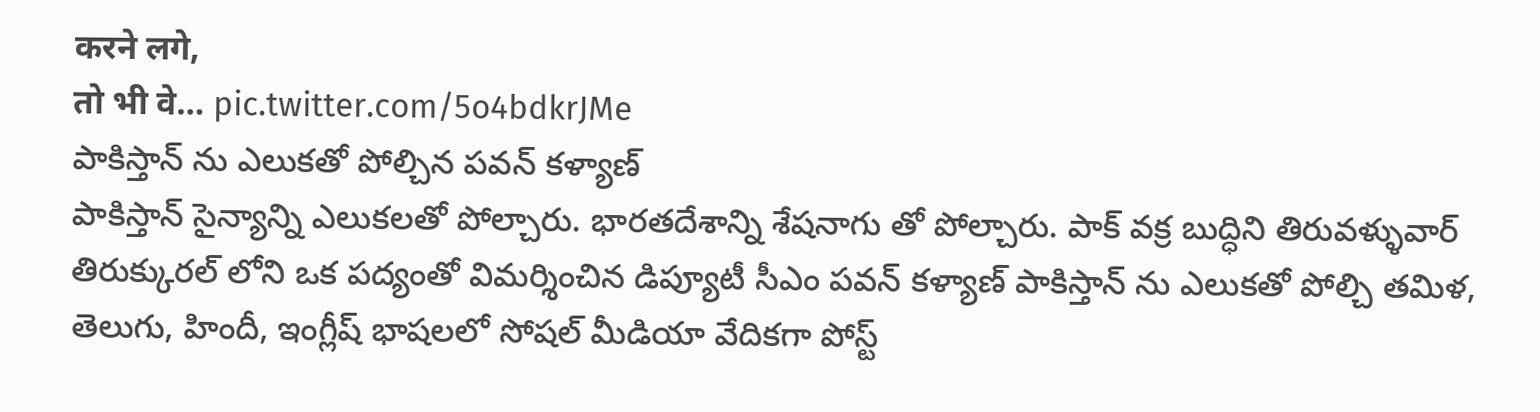करने लगे,
तो भी वे… pic.twitter.com/5o4bdkrJMe
పాకిస్తాన్ ను ఎలుకతో పోల్చిన పవన్ కళ్యాణ్
పాకిస్తాన్ సైన్యాన్ని ఎలుకలతో పోల్చారు. భారతదేశాన్ని శేషనాగు తో పోల్చారు. పాక్ వక్ర బుద్ధిని తిరువళ్ళువార్ తిరుక్కురల్ లోని ఒక పద్యంతో విమర్శించిన డిప్యూటీ సీఎం పవన్ కళ్యాణ్ పాకిస్తాన్ ను ఎలుకతో పోల్చి తమిళ, తెలుగు, హిందీ, ఇంగ్లీష్ భాషలలో సోషల్ మీడియా వేదికగా పోస్ట్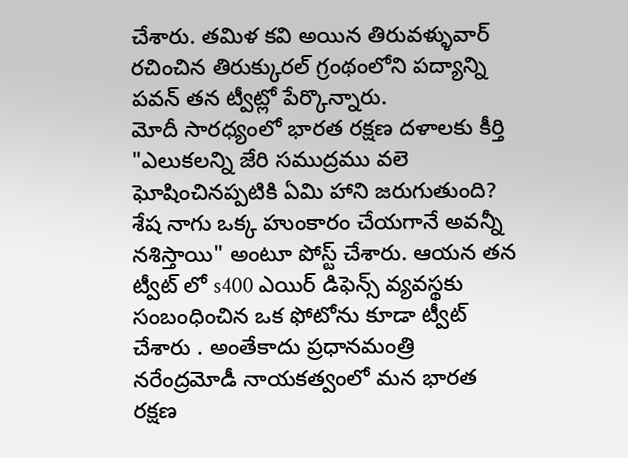చేశారు. తమిళ కవి అయిన తిరువళ్ళువార్ రచించిన తిరుక్కురల్ గ్రంథంలోని పద్యాన్ని పవన్ తన ట్వీట్లో పేర్కొన్నారు.
మోదీ సారధ్యంలో భారత రక్షణ దళాలకు కీర్తి
"ఎలుకలన్ని జేరి సముద్రము వలె ఘోషించినప్పటికి ఏమి హాని జరుగుతుంది? శేష నాగు ఒక్క హుంకారం చేయగానే అవన్నీ నశిస్తాయి" అంటూ పోస్ట్ చేశారు. ఆయన తన ట్వీట్ లో s400 ఎయిర్ డిఫెన్స్ వ్యవస్థకు సంబంధించిన ఒక ఫోటోను కూడా ట్వీట్ చేశారు . అంతేకాదు ప్రధానమంత్రి నరేంద్రమోడీ నాయకత్వంలో మన భారత రక్షణ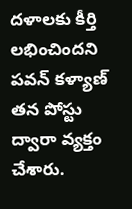దళాలకు కీర్తి లభించిందని పవన్ కళ్యాణ్ తన పోస్టు ద్వారా వ్యక్తం చేశారు.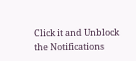Click it and Unblock the Notifications